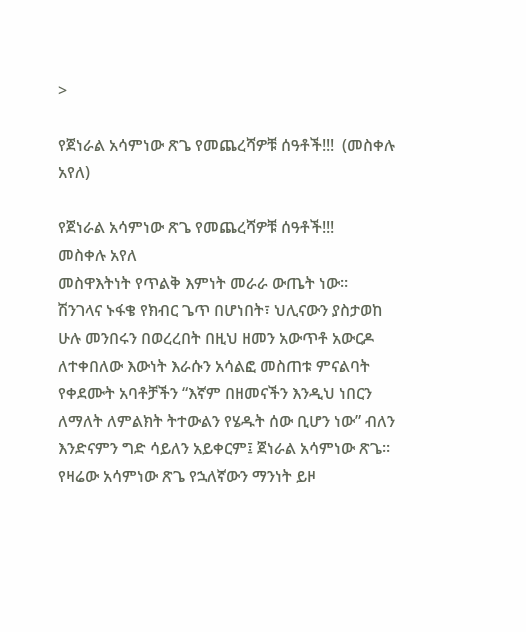>

የጀነራል አሳምነው ጽጌ የመጨረሻዎቹ ሰዓቶች!!!  (መስቀሉ አየለ)

የጀነራል አሳምነው ጽጌ የመጨረሻዎቹ ሰዓቶች!!!
መስቀሉ አየለ
መስዋእትነት የጥልቅ እምነት መራራ ውጤት ነው።
ሽንገላና ኑፋቄ የክብር ጌጥ በሆነበት፣ ህሊናውን ያስታወከ ሁሉ መንበሩን በወረረበት በዚህ ዘመን አውጥቶ አውርዶ ለተቀበለው እውነት እራሱን አሳልፎ መስጠቱ ምናልባት የቀደሙት አባቶቻችን “እኛም በዘመናችን እንዲህ ነበርን ለማለት ለምልክት ትተውልን የሄዱት ሰው ቢሆን ነው” ብለን እንድናምን ግድ ሳይለን አይቀርም፤ ጀነራል አሳምነው ጽጌ።
የዛሬው አሳምነው ጽጌ የኋለኛውን ማንነት ይዞ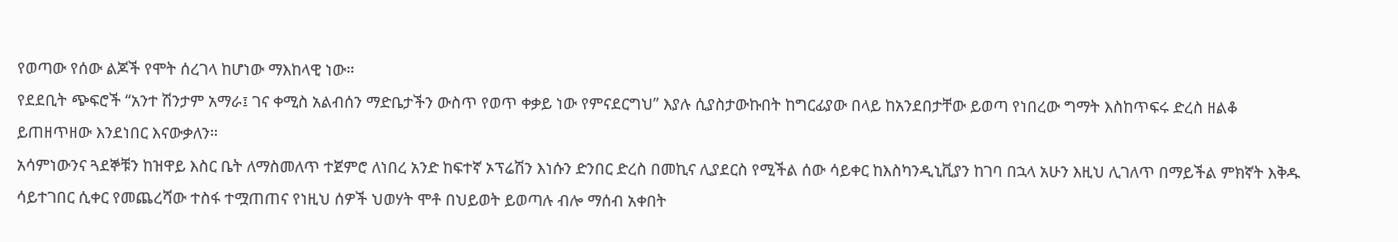የወጣው የሰው ልጆች የሞት ሰረገላ ከሆነው ማእከላዊ ነው።
የደደቢት ጭፍሮች “አንተ ሽንታም አማራ፤ ገና ቀሚስ አልብሰን ማድቤታችን ውስጥ የወጥ ቀቃይ ነው የምናደርግህ” እያሉ ሲያስታውኩበት ከግርፊያው በላይ ከአንደበታቸው ይወጣ የነበረው ግማት እስከጥፍሩ ድረስ ዘልቆ ይጠዘጥዘው እንደነበር እናውቃለን።
አሳምነውንና ጓደኞቹን ከዝዋይ እስር ቤት ለማስመለጥ ተጀምሮ ለነበረ አንድ ከፍተኛ ኦፕሬሽን እነሱን ድንበር ድረስ በመኪና ሊያደርስ የሚችል ሰው ሳይቀር ከእስካንዲኒቪያን ከገባ በኋላ አሁን እዚህ ሊገለጥ በማይችል ምክኛት እቅዱ ሳይተገበር ሲቀር የመጨረሻው ተስፋ ተሟጠጠና የነዚህ ሰዎች ህወሃት ሞቶ በህይወት ይወጣሉ ብሎ ማሰብ አቀበት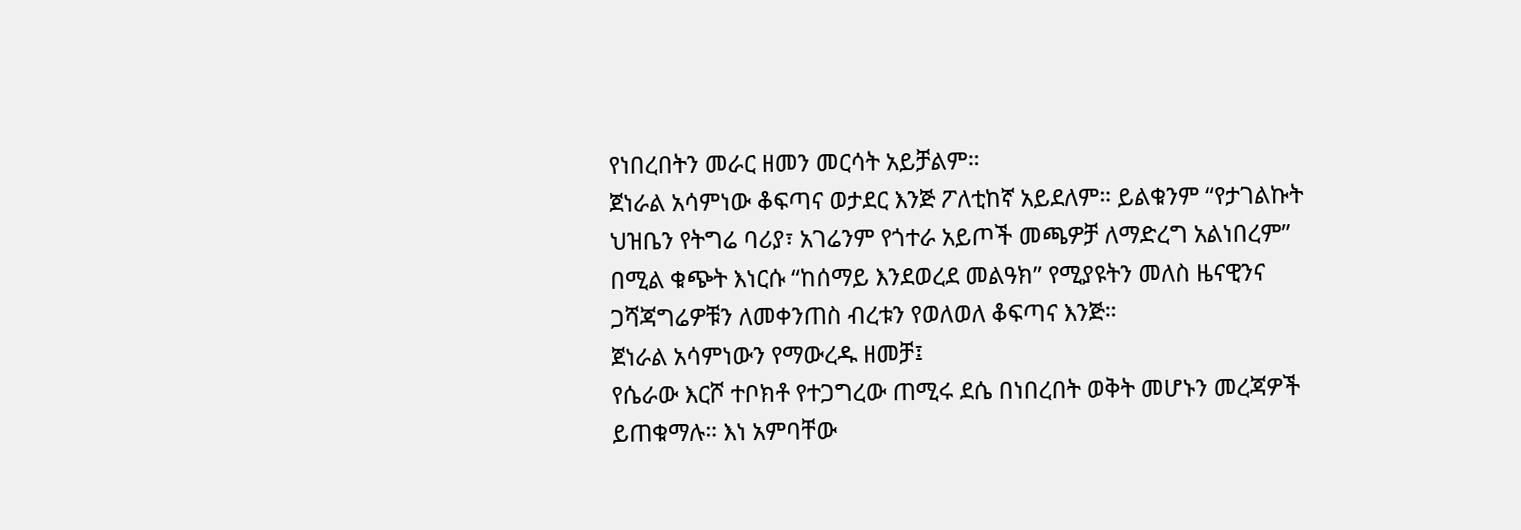የነበረበትን መራር ዘመን መርሳት አይቻልም።
ጀነራል አሳምነው ቆፍጣና ወታደር እንጅ ፖለቲከኛ አይደለም። ይልቁንም “የታገልኩት ህዝቤን የትግሬ ባሪያ፣ አገሬንም የጎተራ አይጦች መጫዎቻ ለማድረግ አልነበረም” በሚል ቁጭት እነርሱ “ከሰማይ እንደወረደ መልዓክ” የሚያዩትን መለስ ዜናዊንና ጋሻጃግሬዎቹን ለመቀንጠስ ብረቱን የወለወለ ቆፍጣና እንጅ።
ጀነራል አሳምነውን የማውረዱ ዘመቻ፤
የሴራው እርሾ ተቦክቶ የተጋግረው ጠሚሩ ደሴ በነበረበት ወቅት መሆኑን መረጃዎች ይጠቁማሉ። እነ አምባቸው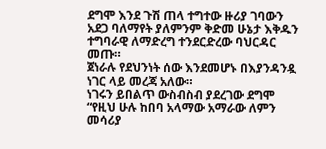ደግሞ እንደ ጉሽ ጠላ ተግተው ዙሪያ ገባውን አደጋ ባለማየት ያለምንም ቅድመ ሁኔታ እቅዱን ተግባራዊ ለማድረግ ተንደርድረው ባህርዳር መጡ።
ጀነራሉ የደህንነት ሰው እንደመሆኑ በእያንዳንዷ ነገር ላይ መረጃ አለው።
ነገሩን ይበልጥ ውስብስብ ያደረገው ደግሞ “የዚህ ሁሉ ከበባ አላማው አማራው ለምን መሳሪያ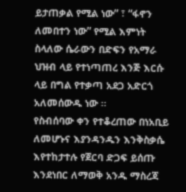ይታጠቃል የሚል ነው” ፣ “ፋኖን ለመበተን ነው” የሚል እምነት ስላለው ሴራውን በድፍን የአማራ ህዝብ ላይ የተነጣጠረ እንጅ እርሱ ላይ በግል የተቃጣ አደጋ አድርጎ አለመሰውዱ ነው ።
የስብሰባው ቀን የተቆረጠው በነአቢይ ለመሆኑና እያንዳንዱን እንቅስቃሴ እየተከታተሉ የጀርባ ድጋፍ ይሰጡ እንደነበር ለማወቅ አንዱ ማስረጃ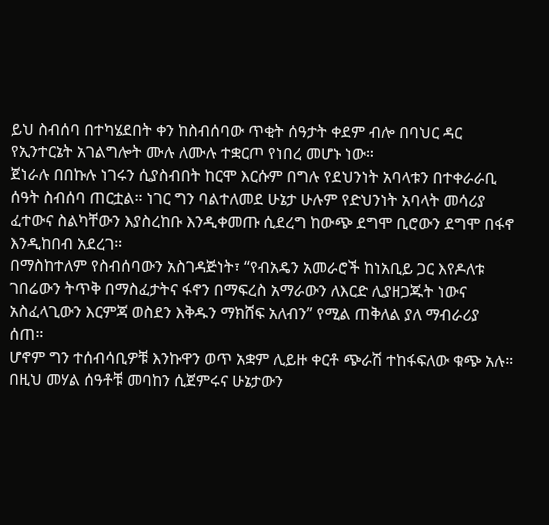ይህ ስብሰባ በተካሄደበት ቀን ከስብሰባው ጥቂት ሰዓታት ቀደም ብሎ በባህር ዳር የኢንተርኔት አገልግሎት ሙሉ ለሙሉ ተቋርጦ የነበረ መሆኑ ነው።
ጀነራሉ በበኩሉ ነገሩን ሲያስብበት ከርሞ እርሱም በግሉ የደህንነት አባላቱን በተቀራራቢ ሰዓት ስብሰባ ጠርቷል። ነገር ግን ባልተለመደ ሁኔታ ሁሉም የድህንነት አባላት መሳሪያ ፈተውና ስልካቸውን እያስረከቡ እንዲቀመጡ ሲደረግ ከውጭ ደግሞ ቢሮውን ደግሞ በፋኖ እንዲከበብ አደረገ።
በማስከተለም የስብሰባውን አስገዳጅነት፣ “የብአዴን አመራሮች ከነአቢይ ጋር እየዶለቱ ገበሬውን ትጥቅ በማስፈታትና ፋኖን በማፍረስ አማራውን ለእርድ ሊያዘጋጁት ነውና አስፈላጊውን እርምጃ ወስደን እቅዱን ማክሸፍ አለብን” የሚል ጠቅለል ያለ ማብራሪያ ሰጠ።
ሆኖም ግን ተሰብሳቢዎቹ እንኩዋን ወጥ አቋም ሊይዙ ቀርቶ ጭራሽ ተከፋፍለው ቁጭ አሉ። በዚህ መሃል ሰዓቶቹ መባከን ሲጀምሩና ሁኔታውን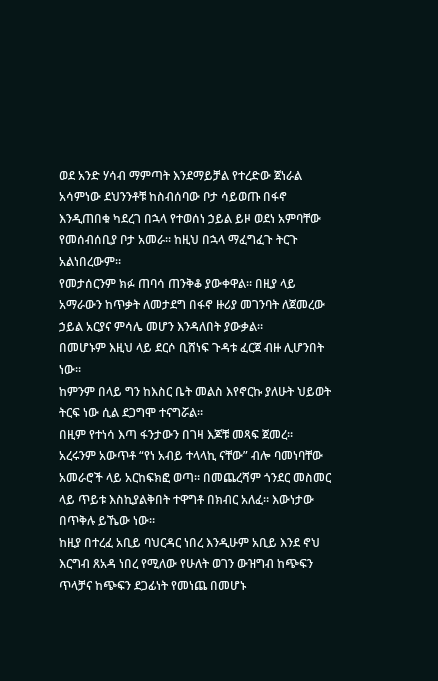ወደ አንድ ሃሳብ ማምጣት እንደማይቻል የተረድው ጀነራል አሳምነው ደህንንቶቹ ከስብሰባው ቦታ ሳይወጡ በፋኖ እንዲጠበቁ ካደረገ በኋላ የተወሰነ ኃይል ይዞ ወደነ አምባቸው የመሰብሰቢያ ቦታ አመራ። ከዚህ በኋላ ማፈግፈጉ ትርጉ አልነበረውም።
የመታሰርንም ክፉ ጠባሳ ጠንቅቆ ያውቀዋል። በዚያ ላይ አማራውን ከጥቃት ለመታደግ በፋኖ ዙሪያ መገንባት ለጀመረው ኃይል አርያና ምሳሌ መሆን እንዳለበት ያውቃል።
በመሆኑም እዚህ ላይ ደርሶ ቢሸነፍ ጉዳቱ ፈርጀ ብዙ ሊሆንበት ነው።
ከምንም በላይ ግን ከእስር ቤት መልስ እየኖርኩ ያለሁት ህይወት ትርፍ ነው ሲል ደጋግሞ ተናግሯል።
በዚም የተነሳ እጣ ፋንታውን በገዛ እጆቹ መጻፍ ጀመረ።
አረሩንም አውጥቶ “የነ አብይ ተላላኪ ናቸው” ብሎ ባመነባቸው አመራሮች ላይ አርከፍክፎ ወጣ። በመጨረሻም ጎንደር መስመር ላይ ጥይቱ እስኪያልቅበት ተዋግቶ በክብር አለፈ። እውነታው በጥቅሉ ይኼው ነው።
ከዚያ በተረፈ አቢይ ባህርዳር ነበረ እንዲሁም አቢይ እንደ ኖህ እርግብ ጸአዳ ነበረ የሚለው የሁለት ወገን ውዝግብ ከጭፍን ጥላቻና ከጭፍን ደጋፊነት የመነጨ በመሆኑ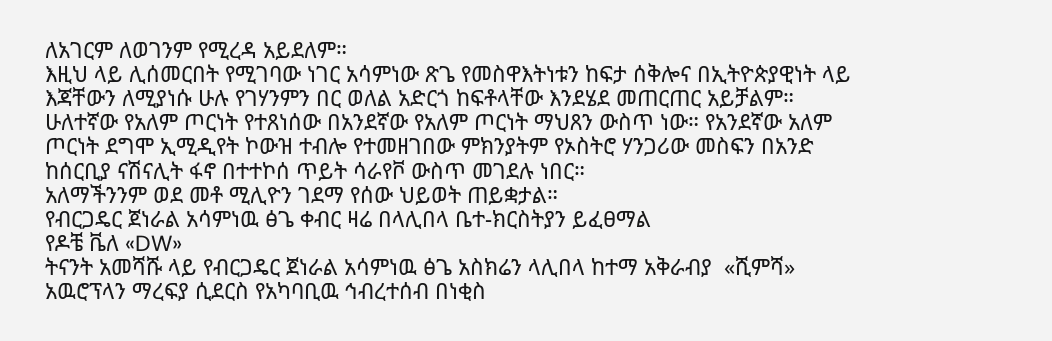ለአገርም ለወገንም የሚረዳ አይደለም።
እዚህ ላይ ሊሰመርበት የሚገባው ነገር አሳምነው ጽጌ የመስዋእትነቱን ከፍታ ሰቅሎና በኢትዮጵያዊነት ላይ እጃቸውን ለሚያነሱ ሁሉ የገሃንምን በር ወለል አድርጎ ከፍቶላቸው እንደሄደ መጠርጠር አይቻልም።
ሁለተኛው የአለም ጦርነት የተጸነሰው በአንደኛው የአለም ጦርነት ማህጸን ውስጥ ነው። የአንደኛው አለም ጦርነት ደግሞ ኢሚዲየት ኮውዝ ተብሎ የተመዘገበው ምክንያትም የኦስትሮ ሃንጋሪው መስፍን በአንድ ከሰርቢያ ናሽናሊት ፋኖ በተተኮሰ ጥይት ሳራየቮ ውስጥ መገደሉ ነበር።
አለማችንንም ወደ መቶ ሚሊዮን ገደማ የሰው ህይወት ጠይቋታል።
የብርጋዴር ጀነራል አሳምነዉ ፅጌ ቀብር ዛሬ በላሊበላ ቤተ-ክርስትያን ይፈፀማል
የዶቼ ቬለ «DW»
ትናንት አመሻሹ ላይ የብርጋዴር ጀነራል አሳምነዉ ፅጌ አስክሬን ላሊበላ ከተማ አቅራብያ  «ሺምሻ» አዉሮፕላን ማረፍያ ሲደርስ የአካባቢዉ ኅብረተሰብ በነቂስ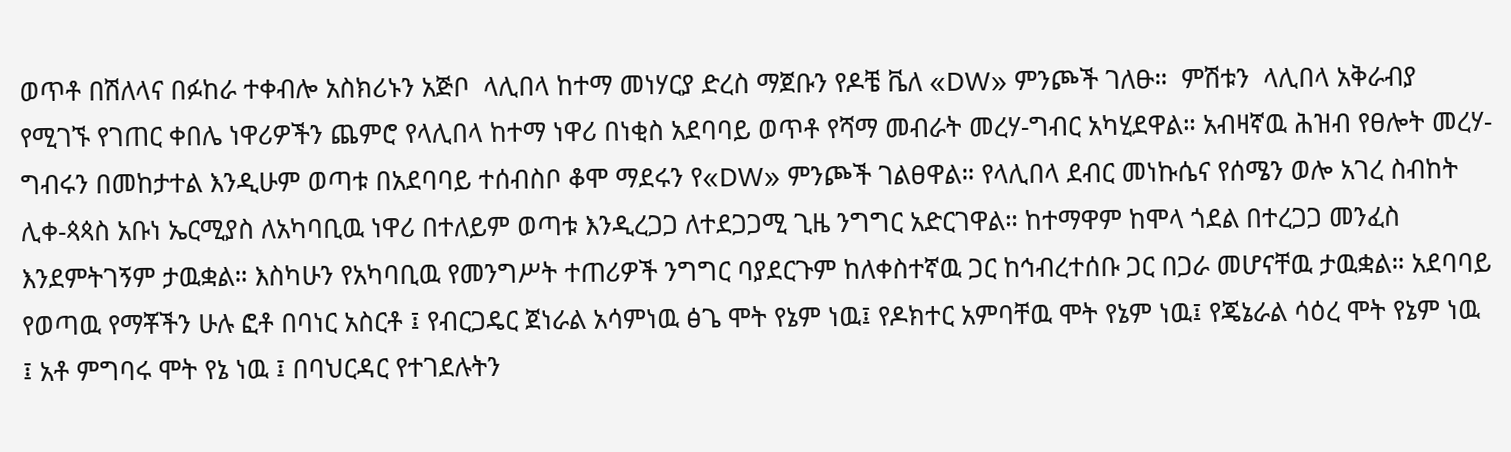ወጥቶ በሽለላና በፉከራ ተቀብሎ አስክሪኑን አጅቦ  ላሊበላ ከተማ መነሃርያ ድረስ ማጀቡን የዶቼ ቬለ «DW» ምንጮች ገለፁ።  ምሽቱን  ላሊበላ አቅራብያ የሚገኙ የገጠር ቀበሌ ነዋሪዎችን ጨምሮ የላሊበላ ከተማ ነዋሪ በነቂስ አደባባይ ወጥቶ የሻማ መብራት መረሃ-ግብር አካሂደዋል። አብዛኛዉ ሕዝብ የፀሎት መረሃ-ግብሩን በመከታተል እንዲሁም ወጣቱ በአደባባይ ተሰብስቦ ቆሞ ማደሩን የ«DW» ምንጮች ገልፀዋል። የላሊበላ ደብር መነኩሴና የሰሜን ወሎ አገረ ስብከት ሊቀ-ጳጳስ አቡነ ኤርሚያስ ለአካባቢዉ ነዋሪ በተለይም ወጣቱ እንዲረጋጋ ለተደጋጋሚ ጊዜ ንግግር አድርገዋል። ከተማዋም ከሞላ ጎደል በተረጋጋ መንፈስ እንደምትገኝም ታዉቋል። እስካሁን የአካባቢዉ የመንግሥት ተጠሪዎች ንግግር ባያደርጉም ከለቀስተኛዉ ጋር ከኅብረተሰቡ ጋር በጋራ መሆናቸዉ ታዉቋል። አደባባይ የወጣዉ የማቾችን ሁሉ ፎቶ በባነር አስርቶ ፤ የብርጋዴር ጀነራል አሳምነዉ ፅጌ ሞት የኔም ነዉ፤ የዶክተር አምባቸዉ ሞት የኔም ነዉ፤ የጄኔራል ሳዕረ ሞት የኔም ነዉ ፤ አቶ ምግባሩ ሞት የኔ ነዉ ፤ በባህርዳር የተገደሉትን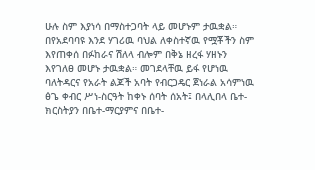ሁሉ ስም እያነሳ በማስተጋባት ላይ መሆኑም ታዉቋል።  በየአደባባዩ እንደ ሃገሪዉ ባህል ለቀስተኛዉ የሟቾችን ስም እየጠቀሰ በፉከራና ሽለላ ብሎም በቅኔ ዘረፋ ሃዘኑን እየገለፀ መሆኑ ታዉቋል። መገደላቸዉ ይፋ የሆነዉ ባለትዳርና የአራት ልጆች አባት የብርጋዴር ጀነራል አሳምነዉ ፅጌ ቀብር ሥነ-ስርዓት ከቀኑ ሰባት ሰአት፤ በላሊበላ ቤተ-ክርስትያን በቤተ-ማርያምና በቤተ-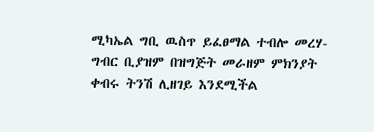ሚካኤል ግቢ ዉስጥ ይፈፀማል ተብሎ መረሃ-ግብር ቢያዝም በዝግጅት መራዘም ምክንያት ቀብሩ ትንሽ ሊዘገይ እንደሚችል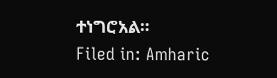ተነግሮአል።
Filed in: Amharic